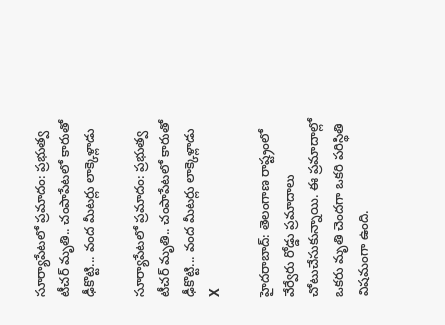సూర్యాపేటలో ప్రమాదం: ప్రభుత్వ టీచర్ మృతి.. చంపాపేటలో కారుతో ఢీకొట్టి... వంద మీటర్లు లాక్కెళ్లాడు

సూర్యాపేటలో ప్రమాదం: ప్రభుత్వ టీచర్ మృతి.. చంపాపేటలో కారుతో ఢీకొట్టి... వంద మీటర్లు లాక్కెళ్లాడు
X

హైదరాబాద్: తెలంగాణ రాష్ట్రంలో వేర్వేరు రోడ్డు ప్రమాదాలు చోటుచేసుకున్నాయి. ఈ ప్రమాదాల్లో ఒకరు మృతి చెందగా ఒకరి పరిస్థితి విషమంగా ఉంది.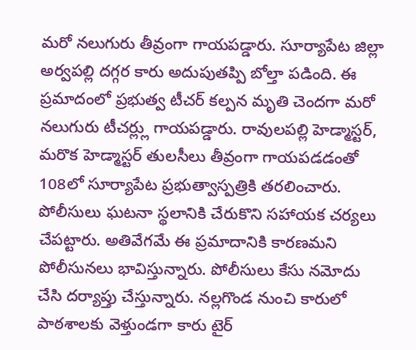మరో నలుగురు తీవ్రంగా గాయపడ్డారు. సూర్యాపేట జిల్లా అర్వపల్లి దగ్గర కారు అదుపుతప్పి బోల్తా పడింది. ఈ ప్రమాదంలో ప్రభుత్వ టీచర్ కల్పన మృతి చెందగా మరో నలుగురు టీచర్ల్లు గాయపడ్డారు. రావులపల్లి హెడ్మాస్టర్, మరొక హెడ్మాస్టర్ తులసీలు తీవ్రంగా గాయపడడంతో 108లో సూర్యాపేట ప్రభుత్వాస్పత్రికి తరలించారు. పోలీసులు ఘటనా స్థలానికి చేరుకొని సహాయక చర్యలు చేపట్టారు. అతివేగమే ఈ ప్రమాదానికి కారణమని పోలీసునలు భావిస్తున్నారు. పోలీసులు కేసు నమోదు చేసి దర్యాప్తు చేస్తున్నారు. నల్లగొండ నుంచి కారులో పాఠశాలకు వెళ్తుండగా కారు టైర్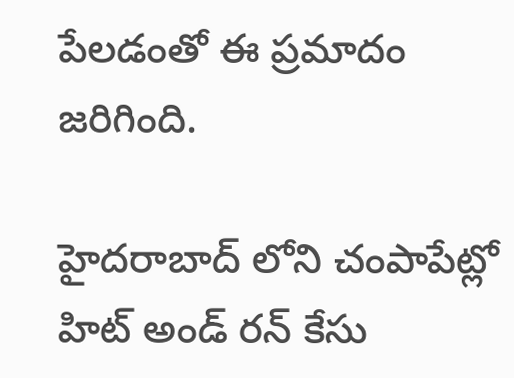పేలడంతో ఈ ప్రమాదం జరిగింది.

హైదరాబాద్ లోని చంపాపేట్లో హిట్ అండ్ రన్ కేసు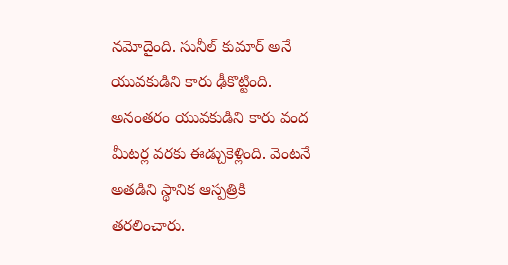నమోదైంది. సునీల్ కుమార్ అనే యువకుడిని కారు ఢీకొట్టింది. అనంతరం యువకుడిని కారు వంద మీటర్ల వరకు ఈడ్చుకెళ్లింది. వెంటనే అతడిని స్థానిక ఆస్పత్రికి తరలించారు.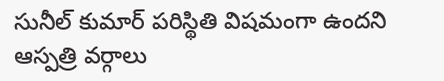సునీల్ కుమార్ పరిస్థితి విషమంగా ఉందని ఆస్పత్రి వర్గాలు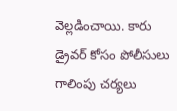వెల్లడించాయి. కారు డ్రైవర్ కోసం పోలీసులు గాలింపు చర్యలు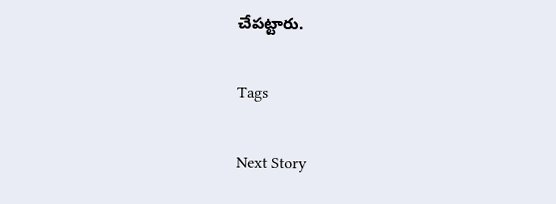చేపట్టారు.

Tags

Next Story